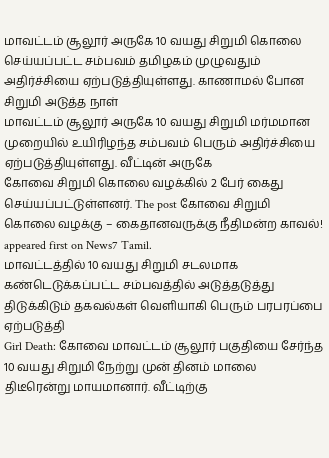மாவட்டம் சூலூர் அருகே 10 வயது சிறுமி கொலை செய்யப்பட்ட சம்பவம் தமிழகம் முழுவதும் அதிர்ச்சியை ஏற்படுத்தியுள்ளது. காணாமல் போன சிறுமி அடுத்த நாள்
மாவட்டம் சூலூர் அருகே 10 வயது சிறுமி மர்மமான முறையில் உயிரிழந்த சம்பவம் பெரும் அதிர்ச்சியை ஏற்படுத்தியுள்ளது. வீட்டின் அருகே
கோவை சிறுமி கொலை வழக்கில் 2 பேர் கைது செய்யப்பட்டுள்ளனர். The post கோவை சிறுமி கொலை வழக்கு – கைதானவருக்கு நீதிமன்ற காவல்! appeared first on News7 Tamil.
மாவட்டத்தில் 10 வயது சிறுமி சடலமாக கண்டெடுக்கப்பட்ட சம்பவத்தில் அடுத்தடுத்து திடுக்கிடும் தகவல்கள் வெளியாகி பெரும் பரபரப்பை ஏற்படுத்தி
Girl Death: கோவை மாவட்டம் சூலூர் பகுதியை சேர்ந்த 10 வயது சிறுமி நேற்று முன் தினம் மாலை திடீரென்று மாயமானார். வீட்டிற்கு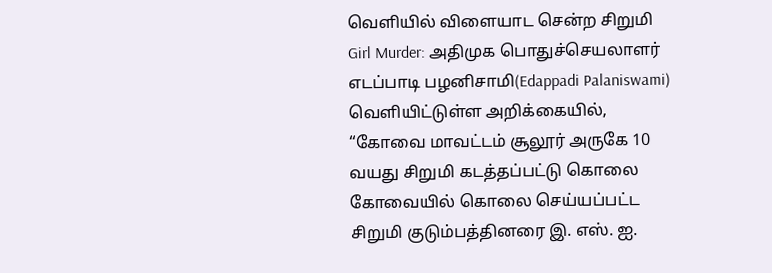வெளியில் விளையாட சென்ற சிறுமி
Girl Murder: அதிமுக பொதுச்செயலாளர் எடப்பாடி பழனிசாமி(Edappadi Palaniswami) வெளியிட்டுள்ள அறிக்கையில், “கோவை மாவட்டம் சூலூர் அருகே 10 வயது சிறுமி கடத்தப்பட்டு கொலை
கோவையில் கொலை செய்யப்பட்ட சிறுமி குடும்பத்தினரை இ. எஸ். ஐ.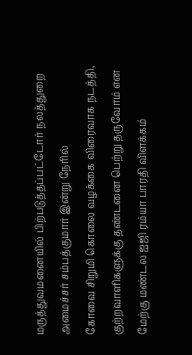மருத்துவமனையில் பிற்படுத்தப்பட்டோர் நலத்துறை அமைச்சர் சம்பத்குமார் இன்று நேரில்
கோவை சிறுமி கொலை வழக்கை விரைவாக நடத்தி, குற்றவாளிகளுக்கு தண்டனை பெற்று தருவோம் என மேற்கு மண்டல ஐஜி ரம்யா பாரதி விளக்கம்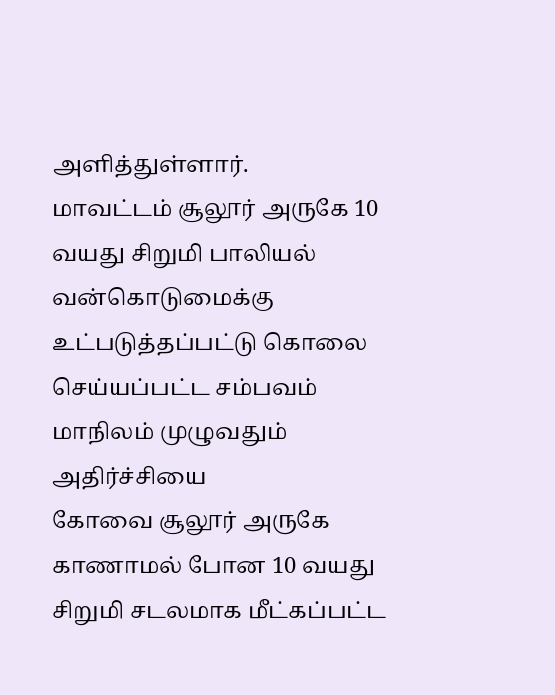அளித்துள்ளார்.
மாவட்டம் சூலூர் அருகே 10 வயது சிறுமி பாலியல் வன்கொடுமைக்கு உட்படுத்தப்பட்டு கொலை செய்யப்பட்ட சம்பவம் மாநிலம் முழுவதும் அதிர்ச்சியை
கோவை சூலூர் அருகே காணாமல் போன 10 வயது சிறுமி சடலமாக மீட்கப்பட்ட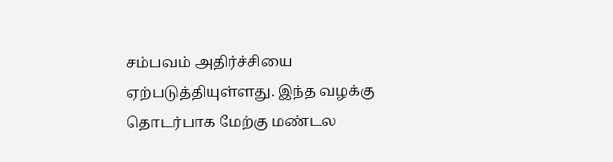சம்பவம் அதிர்ச்சியை ஏற்படுத்தியுள்ளது. இந்த வழக்கு தொடர்பாக மேற்கு மண்டல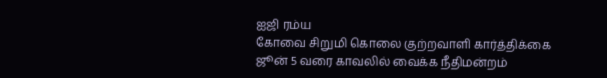ஐஜி ரம்ய
கோவை சிறுமி கொலை குற்றவாளி கார்த்திக்கை ஜூன் 5 வரை காவலில் வைக்க நீதிமன்றம்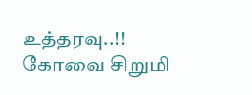உத்தரவு..!!
கோவை சிறுமி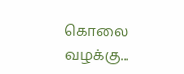கொலை வழக்கு...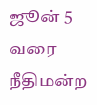ஜூன் 5 வரை நீதிமன்ற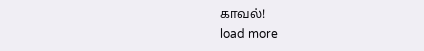காவல்!
load more